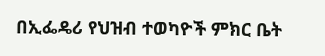በኢፌዴሪ የህዝብ ተወካዮች ምክር ቤት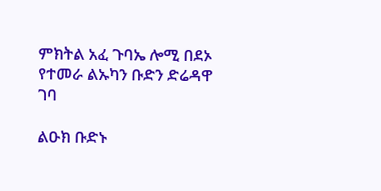ምክትል አፈ ጉባኤ ሎሚ በደኦ የተመራ ልኡካን ቡድን ድሬዳዋ ገባ

ልዑክ ቡድኑ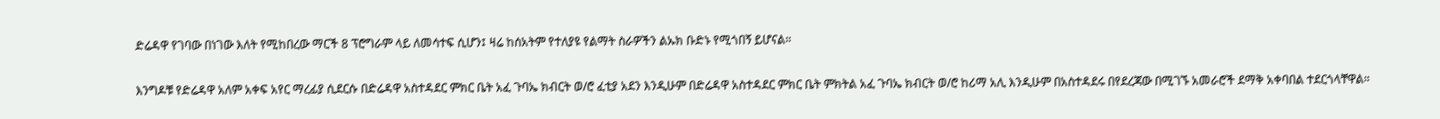ድሬዳዋ የገባው በነገው እለት የሚከበረው ማርች 8 ፕሮግራም ላይ ለመሳተፍ ሲሆን፤ ዛሬ ከሰአትም የተለያዩ የልማት ስራዎችን ልኡክ ቡድኑ የሚጎበኝ ይሆናል።

እንግዶቹ የድሬዳዋ አለም አቀፍ አየር ማረፊያ ሲደርሱ በድሬዳዋ አስተዳደር ምክር ቤት አፈ ጉባኤ ክብርት ወ/ሮ ፈቲያ አደን እንዲሁም በድሬዳዋ አስተዳደር ምክር ቤት ምክትል አፈ ጉባኤ ክብርት ወ/ሮ ከሪማ አሊ እንዲሁም በአስተዳደሩ በየደረጃው በሚገኙ አመራሮች ደማቅ አቀባበል ተደርጎላቸዋል።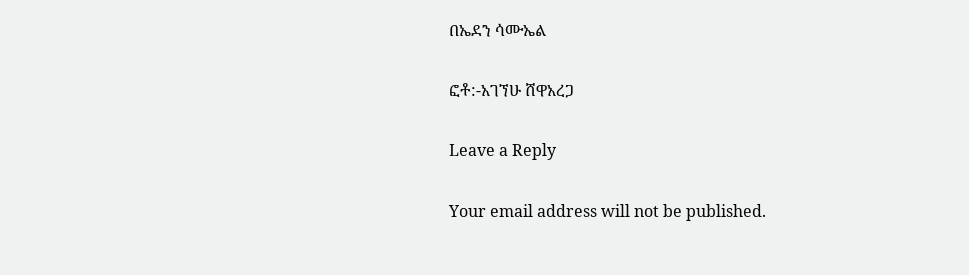በኤደን ሳሙኤል

ፎቶ:-አገኘሁ ሸዋአረጋ

Leave a Reply

Your email address will not be published.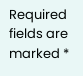Required fields are marked *